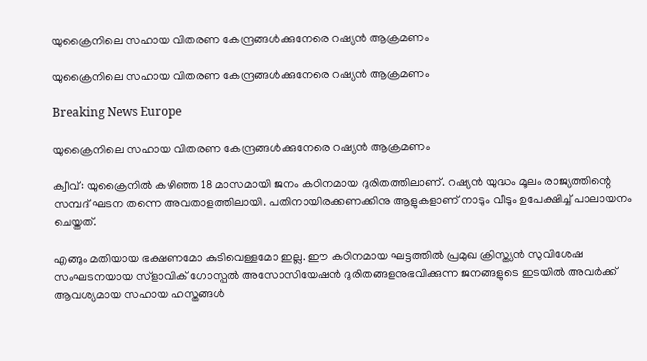യുക്രൈനിലെ സഹായ വിതരണ കേന്ദ്രങ്ങള്‍ക്കുനേരെ റഷ്യന്‍ ആക്രമണം

യുക്രൈനിലെ സഹായ വിതരണ കേന്ദ്രങ്ങള്‍ക്കുനേരെ റഷ്യന്‍ ആക്രമണം

Breaking News Europe

യുക്രൈനിലെ സഹായ വിതരണ കേന്ദ്രങ്ങള്‍ക്കുനേരെ റഷ്യന്‍ ആക്രമണം

ക്വീവ്: യുക്രൈനില്‍ കഴിഞ്ഞ 18 മാസമായി ജനം കഠിനമായ ദുരിതത്തിലാണ്. റഷ്യന്‍ യുദ്ധം മൂലം രാജ്യത്തിന്റെ സമ്പദ് ഘടന തന്നെ അവതാളത്തിലായി. പതിനായിരക്കണക്കിനു ആളുകളാണ് നാടും വീടും ഉപേക്ഷിച്ച് പാലായനം ചെയ്തത്.

എങ്ങും മതിയായ ഭക്ഷണമോ കുടിവെള്ളമോ ഇല്ല. ഈ കഠിനമായ ഘട്ടത്തില്‍ പ്രമുഖ ക്രിസ്ത്യന്‍ സുവിശേഷ സംഘടനയായ സ്ളാവിക് ഗോസ്പല്‍ അസോസിയേഷന്‍ ദുരിതങ്ങളനുഭവിക്കുന്ന ജനങ്ങളുടെ ഇടയില്‍ അവര്‍ക്ക് ആവശ്യമായ സഹായ ഹസ്തങ്ങള്‍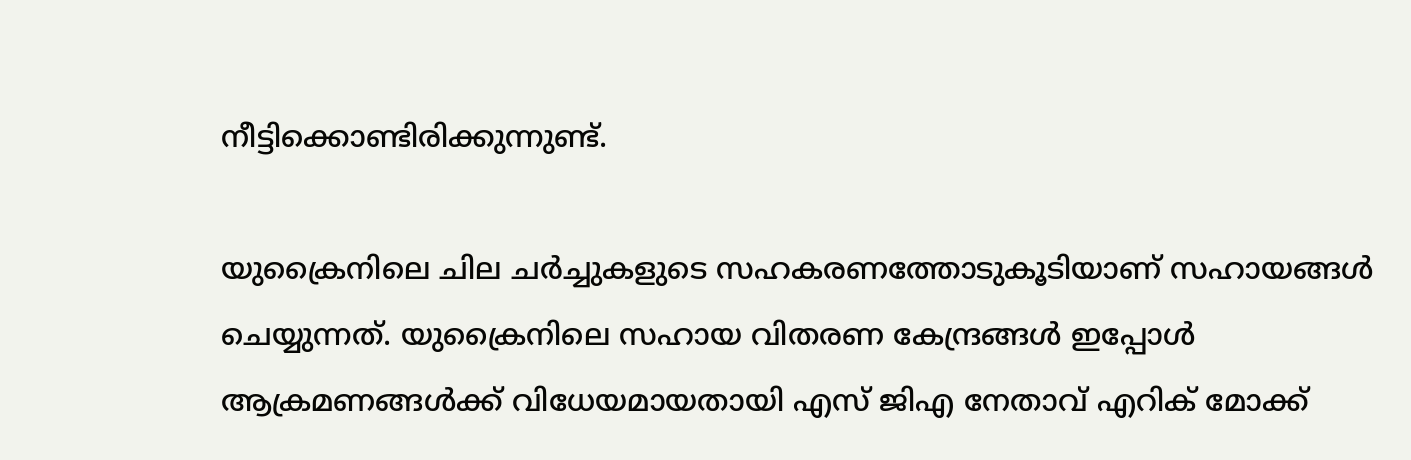നീട്ടിക്കൊണ്ടിരിക്കുന്നുണ്ട്.

യുക്രൈനിലെ ചില ചര്‍ച്ചുകളുടെ സഹകരണത്തോടുകൂടിയാണ് സഹായങ്ങള്‍ ചെയ്യുന്നത്. യുക്രൈനിലെ സഹായ വിതരണ കേന്ദ്രങ്ങള്‍ ഇപ്പോള്‍ ആക്രമണങ്ങള്‍ക്ക് വിധേയമായതായി എസ് ജിഎ നേതാവ് എറിക് മോക്ക്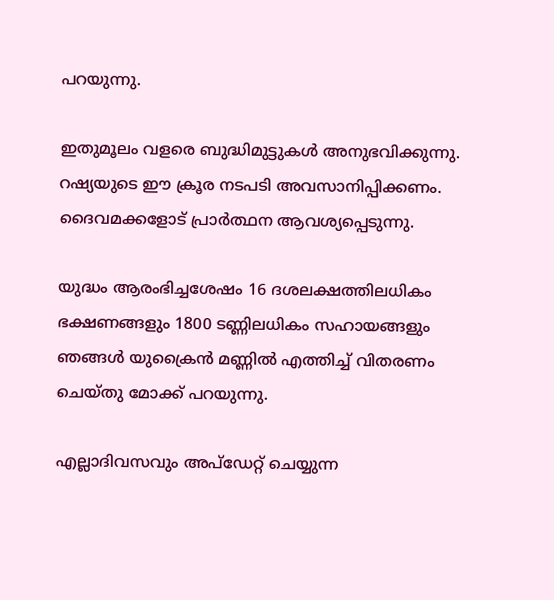പറയുന്നു.

ഇതുമൂലം വളരെ ബുദ്ധിമുട്ടുകള്‍ അനുഭവിക്കുന്നു. റഷ്യയുടെ ഈ ക്രൂര നടപടി അവസാനിപ്പിക്കണം. ദൈവമക്കളോട് പ്രാര്‍ത്ഥന ആവശ്യപ്പെടുന്നു.

യുദ്ധം ആരംഭിച്ചശേഷം 16 ദശലക്ഷത്തിലധികം ഭക്ഷണങ്ങളും 1800 ടണ്ണിലധികം സഹായങ്ങളും ഞങ്ങള്‍ യുക്രൈന്‍ മണ്ണില്‍ എത്തിച്ച് വിതരണം ചെയ്തു മോക്ക് പറയുന്നു.

എല്ലാദിവസവും അപ്ഡേറ്റ് ചെയ്യുന്ന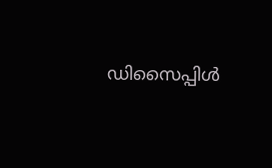ഡിസൈപ്പിൾ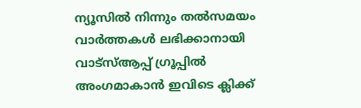ന്യൂസിൽ നിന്നും തൽസമയം വാർത്തകൾ ലഭിക്കാനായി വാട്സ്ആപ്പ് ഗ്രൂപ്പിൽ അംഗമാകാൻ ഇവിടെ ക്ലിക്ക്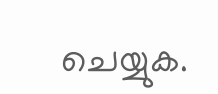ചെയ്യുക.